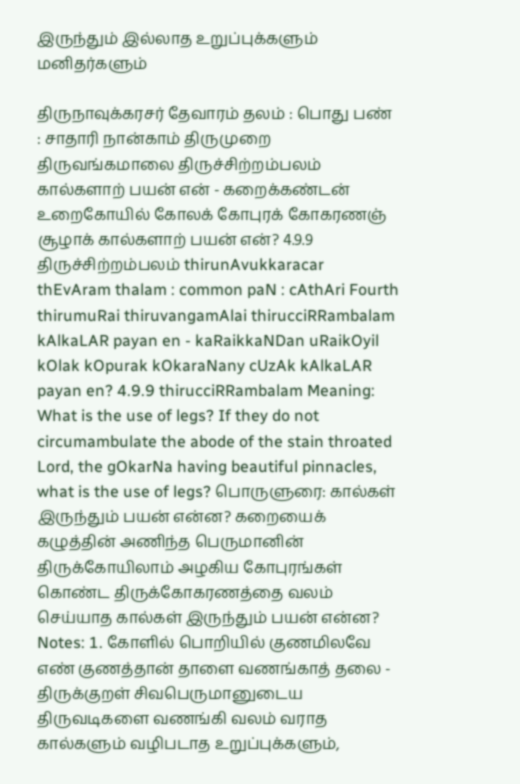இருந்தும் இல்லாத உறுப்புக்களும் மனிதர்களும்

திருநாவுக்கரசர் தேவாரம் தலம் : பொது பண் : சாதாரி நான்காம் திருமுறை திருவங்கமாலை திருச்சிற்றம்பலம் கால்களாற் பயன் என் - கறைக்கண்டன் உறைகோயில் கோலக் கோபுரக் கோகரணஞ் சூழாக் கால்களாற் பயன் என்? 4.9.9 திருச்சிற்றம்பலம் thirunAvukkaracar thEvAram thalam : common paN : cAthAri Fourth thirumuRai thiruvangamAlai thirucciRRambalam kAlkaLAR payan en - kaRaikkaNDan uRaikOyil kOlak kOpurak kOkaraNany cUzAk kAlkaLAR payan en? 4.9.9 thirucciRRambalam Meaning: What is the use of legs? If they do not circumambulate the abode of the stain throated Lord, the gOkarNa having beautiful pinnacles, what is the use of legs? பொருளுரை: கால்கள் இருந்தும் பயன் என்ன? கறையைக் கழுத்தின் அணிந்த பெருமானின் திருக்கோயிலாம் அழகிய கோபுரங்கள் கொண்ட திருக்கோகரணத்தை வலம் செய்யாத கால்கள் இருந்தும் பயன் என்ன? Notes: 1. கோளில் பொறியில் குணமிலவே எண் குணத்தான் தாளை வணங்காத் தலை - திருக்குறள் சிவபெருமானுடைய திருவடிகளை வணங்கி வலம் வராத கால்களும் வழிபடாத உறுப்புக்களும்,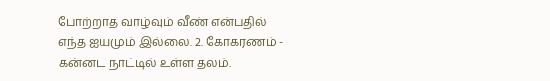போற்றாத வாழ்வும் வீண் என்பதில் எந்த ஐயமும் இல்லை. 2. கோகரணம் - கன்னட நாட்டில் உள்ள தலம்.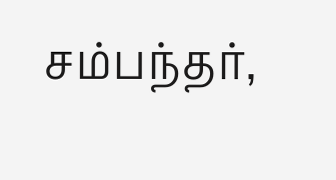சம்பந்தர்,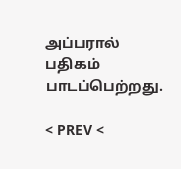அப்பரால் பதிகம் பாடப்பெற்றது.

< PREV <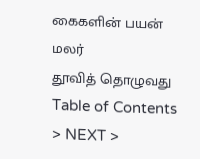கைகளின் பயன் மலர்
தூவித் தொழுவது
Table of Contents > NEXT >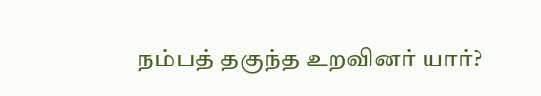நம்பத் தகுந்த உறவினர் யார்?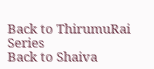Back to ThirumuRai Series
Back to Shaiva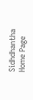Sidhdhantha Home Page